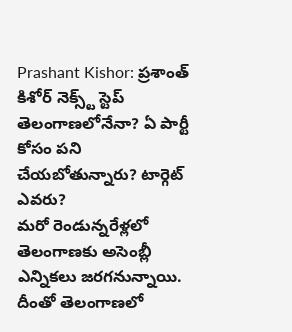Prashant Kishor: ప్రశాంత్ కిశోర్ నెక్స్ట్ స్టెప్ తెలంగాణలోనేనా? ఏ పార్టీ కోసం పని చేయబోతున్నారు? టార్గెట్ ఎవరు?
మరో రెండున్నరేళ్లలో తెలంగాణకు అసెంబ్లీ ఎన్నికలు జరగనున్నాయి. దీంతో తెలంగాణలో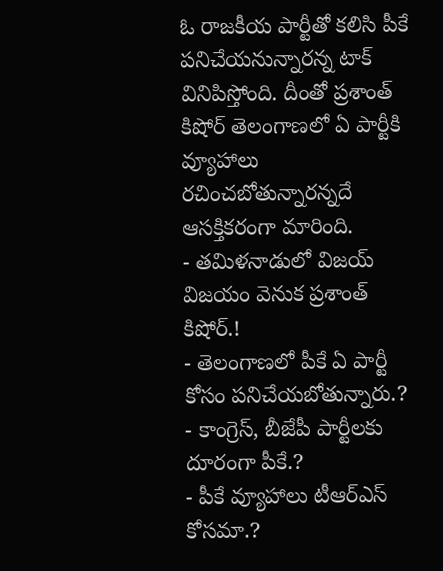ఓ రాజకీయ పార్టీతో కలిసి పీకే పనిచేయనున్నారన్న టాక్ వినిపిస్తోంది. దీంతో ప్రశాంత్ కిషోర్ తెలంగాణలో ఏ పార్టీకి వ్యూహాలు రచించబోతున్నారన్నదే ఆసక్తికరంగా మారింది.
- తమిళనాడులో విజయ్ విజయం వెనుక ప్రశాంత్ కిషోర్.!
- తెలంగాణలో పీకే ఏ పార్టీ కోసం పనిచేయబోతున్నారు.?
- కాంగ్రెస్, బీజేపీ పార్టీలకు దూరంగా పీకే.?
- పీకే వ్యూహాలు టీఆర్ఎస్ కోసమా.?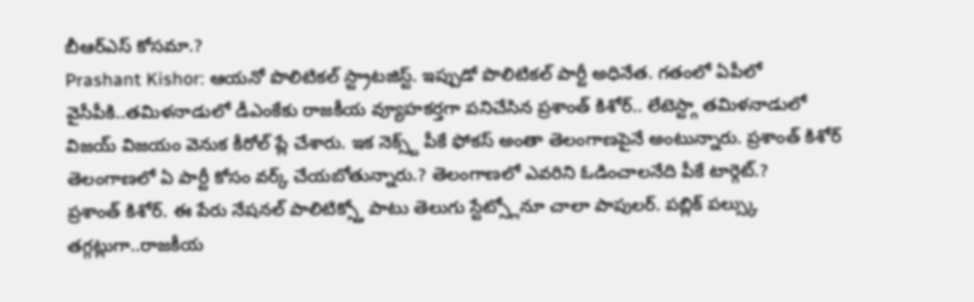బీఆర్ఎస్ కోసమా.?
Prashant Kishor: ఆయనో పొలిటికల్ స్ట్రాటజిస్ట్. ఇప్పుడో పొలిటికల్ పార్టీ అధినేత. గతంలో ఏపీలో వైసీపీకి..తమిళనాడులో డీఎంకేకు రాజకీయ వ్యూహకర్తగా పనిచేసిన ప్రశాంత్ కిశోర్.. లేటెస్ట్గా తమిళనాడులో విజయ్ విజయం వెనుక కీరోల్ ప్లే చేశారు. ఇక నెక్స్ట్ పీకే ఫోకస్ అంతా తెలంగాణపైనే అంటున్నారు. ప్రశాంత్ కిశోర్ తెలంగాణలో ఏ పార్టీ కోసం వర్క్ చేయబోతున్నారు.? తెలంగాణలో ఎవరిని ఓడించాలనేది పీకే టార్గెట్.?
ప్రశాంత్ కిశోర్. ఈ పేరు నేషనల్ పాలిటిక్స్తో పాటు తెలుగు స్టేట్స్లోనూ చాలా పాపులర్. పబ్లిక్ పల్స్కు తగ్గట్లుగా..రాజకీయ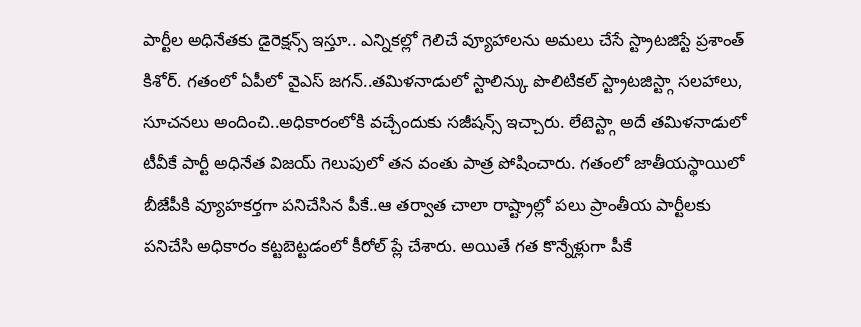పార్టీల అధినేతకు డైరెక్షన్స్ ఇస్తూ.. ఎన్నికల్లో గెలిచే వ్యూహాలను అమలు చేసే స్ట్రాటజిస్టే ప్రశాంత్ కిశోర్. గతంలో ఏపీలో వైఎస్ జగన్..తమిళనాడులో స్టాలిన్కు పొలిటికల్ స్ట్రాటజిస్ట్గా సలహాలు, సూచనలు అందించి..అధికారంలోకి వచ్చేందుకు సజీషన్స్ ఇచ్చారు. లేటెస్ట్గా అదే తమిళనాడులో టీవీకే పార్టీ అధినేత విజయ్ గెలుపులో తన వంతు పాత్ర పోషించారు. గతంలో జాతీయస్థాయిలో బీజేపీకి వ్యూహకర్తగా పనిచేసిన పీకే..ఆ తర్వాత చాలా రాష్ట్రాల్లో పలు ప్రాంతీయ పార్టీలకు పనిచేసి అధికారం కట్టబెట్టడంలో కీరోల్ ప్లే చేశారు. అయితే గత కొన్నేళ్లుగా పీకే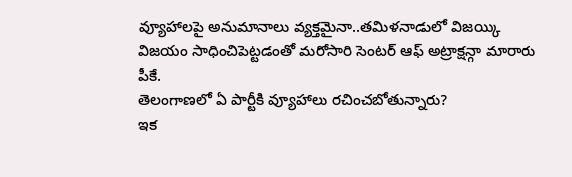వ్యూహాలపై అనుమానాలు వ్యక్తమైనా..తమిళనాడులో విజయ్కి విజయం సాధించిపెట్టడంతో మరోసారి సెంటర్ ఆఫ్ అట్రాక్షన్గా మారారు పీకే.
తెలంగాణలో ఏ పార్టీకి వ్యూహాలు రచించబోతున్నారు?
ఇక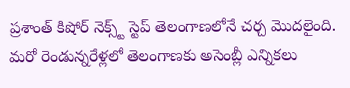ప్రశాంత్ కిషోర్ నెక్స్ట్ స్టెప్ తెలంగాణలోనే చర్చ మొదలైంది. మరో రెండున్నరేళ్లలో తెలంగాణకు అసెంబ్లీ ఎన్నికలు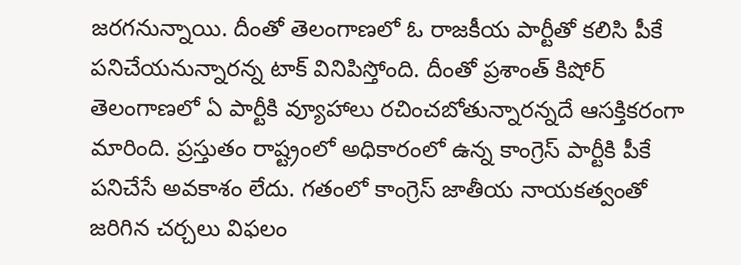జరగనున్నాయి. దీంతో తెలంగాణలో ఓ రాజకీయ పార్టీతో కలిసి పీకే పనిచేయనున్నారన్న టాక్ వినిపిస్తోంది. దీంతో ప్రశాంత్ కిషోర్ తెలంగాణలో ఏ పార్టీకి వ్యూహాలు రచించబోతున్నారన్నదే ఆసక్తికరంగా మారింది. ప్రస్తుతం రాష్ట్రంలో అధికారంలో ఉన్న కాంగ్రెస్ పార్టీకి పీకే పనిచేసే అవకాశం లేదు. గతంలో కాంగ్రెస్ జాతీయ నాయకత్వంతో జరిగిన చర్చలు విఫలం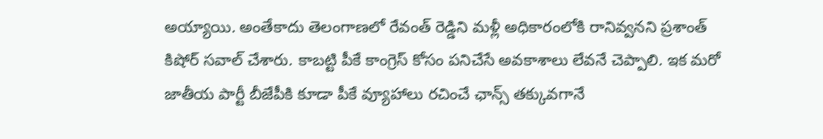అయ్యాయి. అంతేకాదు తెలంగాణలో రేవంత్ రెడ్డిని మళ్లీ అధికారంలోకి రానివ్వనని ప్రశాంత్ కిషోర్ సవాల్ చేశారు. కాబట్టి పీకే కాంగ్రెస్ కోసం పనిచేసే అవకాశాలు లేవనే చెప్పాలి. ఇక మరో జాతీయ పార్టీ బీజేపీకి కూడా పీకే వ్యూహాలు రచించే ఛాన్స్ తక్కువగానే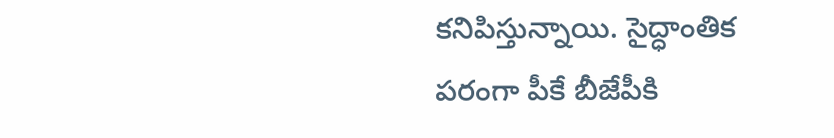కనిపిస్తున్నాయి. సైద్ధాంతిక పరంగా పీకే బీజేపీకి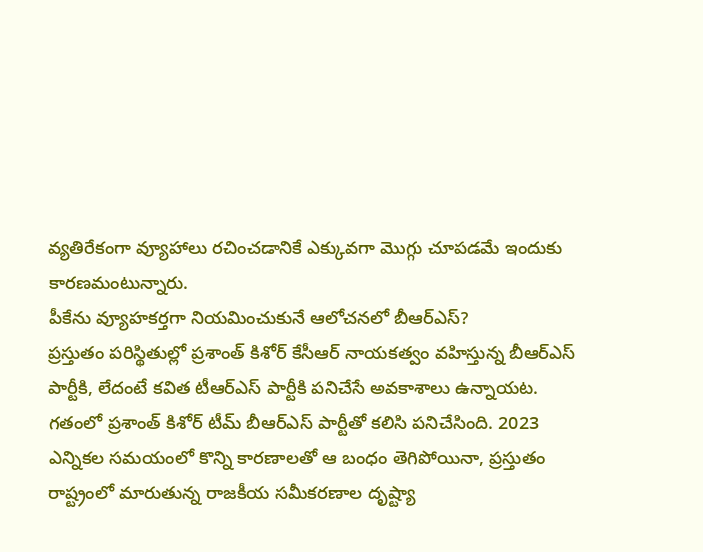వ్యతిరేకంగా వ్యూహాలు రచించడానికే ఎక్కువగా మొగ్గు చూపడమే ఇందుకు కారణమంటున్నారు.
పీకేను వ్యూహకర్తగా నియమించుకునే ఆలోచనలో బీఆర్ఎస్?
ప్రస్తుతం పరిస్థితుల్లో ప్రశాంత్ కిశోర్ కేసీఆర్ నాయకత్వం వహిస్తున్న బీఆర్ఎస్ పార్టీకి, లేదంటే కవిత టీఆర్ఎస్ పార్టీకి పనిచేసే అవకాశాలు ఉన్నాయట. గతంలో ప్రశాంత్ కిశోర్ టీమ్ బీఆర్ఎస్ పార్టీతో కలిసి పనిచేసింది. 2023 ఎన్నికల సమయంలో కొన్ని కారణాలతో ఆ బంధం తెగిపోయినా, ప్రస్తుతం రాష్ట్రంలో మారుతున్న రాజకీయ సమీకరణాల దృష్ట్యా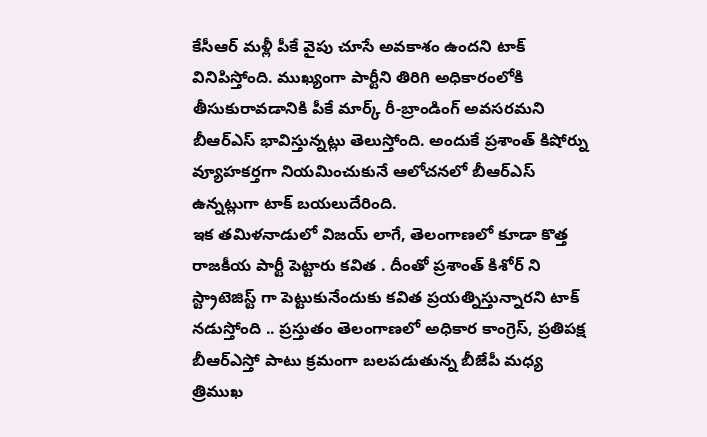కేసీఆర్ మళ్లీ పీకే వైపు చూసే అవకాశం ఉందని టాక్ వినిపిస్తోంది. ముఖ్యంగా పార్టీని తిరిగి అధికారంలోకి తీసుకురావడానికి పీకే మార్క్ రీ-బ్రాండింగ్ అవసరమని బీఆర్ఎస్ భావిస్తున్నట్లు తెలుస్తోంది. అందుకే ప్రశాంత్ కిషోర్ను వ్యూహకర్తగా నియమించుకునే ఆలోచనలో బీఆర్ఎస్ ఉన్నట్లుగా టాక్ బయలుదేరింది.
ఇక తమిళనాడులో విజయ్ లాగే, తెలంగాణలో కూడా కొత్త రాజకీయ పార్టీ పెట్టారు కవిత . దీంతో ప్రశాంత్ కిశోర్ ని స్ట్రాటెజిస్ట్ గా పెట్టుకునేందుకు కవిత ప్రయత్నిస్తున్నారని టాక్ నడుస్తోంది .. ప్రస్తుతం తెలంగాణలో అధికార కాంగ్రెస్, ప్రతిపక్ష బీఆర్ఎస్తో పాటు క్రమంగా బలపడుతున్న బీజేపీ మధ్య త్రిముఖ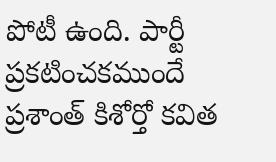పోటీ ఉంది. పార్టీ ప్రకటించకముందే ప్రశాంత్ కిశోర్తో కవిత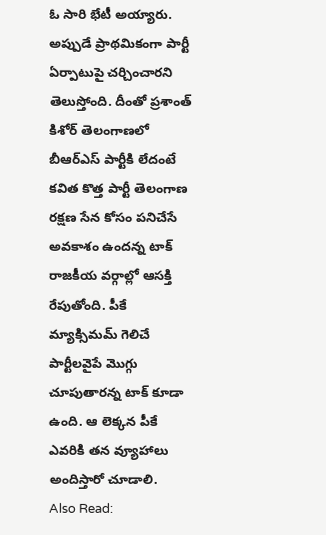ఓ సారి భేటీ అయ్యారు. అప్పుడే ప్రాథమికంగా పార్టీ ఏర్పాటుపై చర్చించారని తెలుస్తోంది. దీంతో ప్రశాంత్ కిశోర్ తెలంగాణలో బీఆర్ఎస్ పార్టీకి లేదంటే కవిత కొత్త పార్టీ తెలంగాణ రక్షణ సేన కోసం పనిచేసే అవకాశం ఉందన్న టాక్ రాజకీయ వర్గాల్లో ఆసక్తి రేపుతోంది. పీకే మ్యాక్సిమమ్ గెలిచే పార్టీలవైపే మొగ్గు చూపుతారన్న టాక్ కూడా ఉంది. ఆ లెక్కన పీకే ఎవరికి తన వ్యూహాలు అందిస్తారో చూడాలి.
Also Read: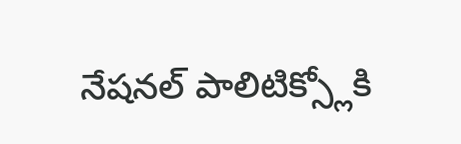నేషనల్ పాలిటిక్స్లోకి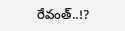రేవంత్..!?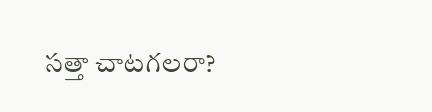సత్తా చాటగలరా?